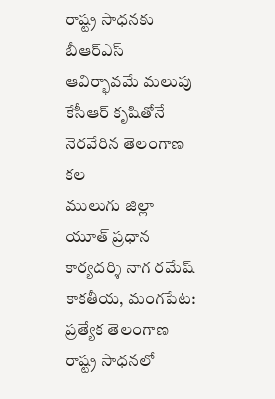రాష్ట్ర సాధనకు బీఆర్ఎస్ ఆవిర్భావమే మలుపు
కేసీఆర్ కృషితోనే నెరవేరిన తెలంగాణ కల
ములుగు జిల్లా యూత్ ప్రధాన కార్యదర్శి నాగ రమేష్
కాకతీయ, మంగపేట: ప్రత్యేక తెలంగాణ రాష్ట్ర సాధనలో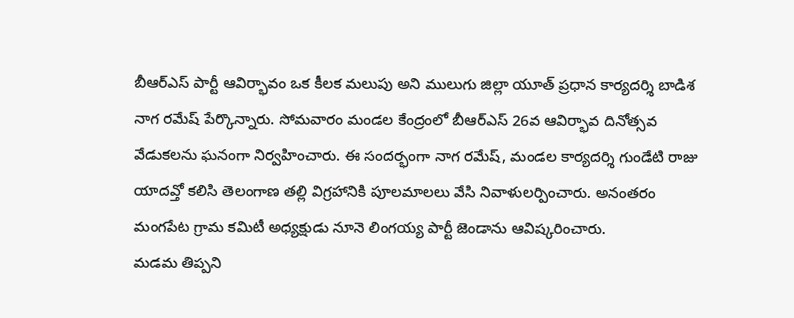బీఆర్ఎస్ పార్టీ ఆవిర్భావం ఒక కీలక మలుపు అని ములుగు జిల్లా యూత్ ప్రధాన కార్యదర్శి బాడిశ నాగ రమేష్ పేర్కొన్నారు. సోమవారం మండల కేంద్రంలో బీఆర్ఎస్ 26వ ఆవిర్భావ దినోత్సవ వేడుకలను ఘనంగా నిర్వహించారు. ఈ సందర్భంగా నాగ రమేష్, మండల కార్యదర్శి గుండేటి రాజు యాదవ్తో కలిసి తెలంగాణ తల్లి విగ్రహానికి పూలమాలలు వేసి నివాళులర్పించారు. అనంతరం మంగపేట గ్రామ కమిటీ అధ్యక్షుడు నూనె లింగయ్య పార్టీ జెండాను ఆవిష్కరించారు.
మడమ తిప్పని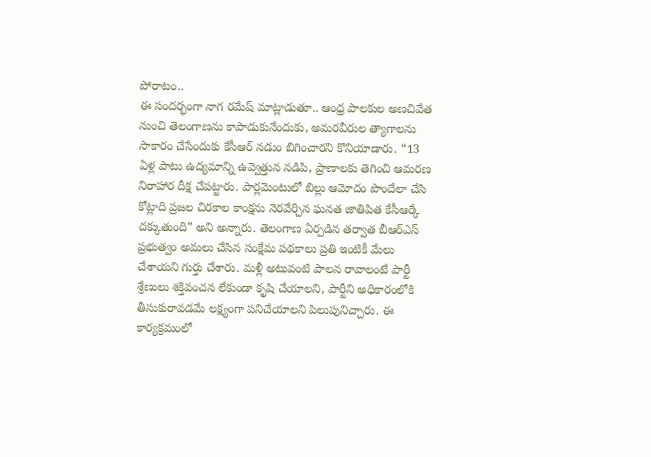పోరాటం..
ఈ సందర్భంగా నాగ రమేష్ మాట్లాడుతూ.. ఆంధ్ర పాలకుల అణచివేత నుంచి తెలంగాణను కాపాడుకునేందుకు, అమరవీరుల త్యాగాలను సాకారం చేసేందుకు కేసీఆర్ నడుం బిగించారని కొనియాడారు. “13 ఏళ్ల పాటు ఉద్యమాన్ని ఉవ్వెత్తున నడిపి, ప్రాణాలకు తెగించి ఆమరణ నిరాహార దీక్ష చేపట్టారు. పార్లమెంటులో బిల్లు ఆమోదం పొందేలా చేసి కోట్లాది ప్రజల చిరకాల కాంక్షను నెరవేర్చిన ఘనత జాతిపిత కేసీఆర్కే దక్కుతుంది” అని అన్నారు. తెలంగాణ ఏర్పడిన తర్వాత బీఆర్ఎస్ ప్రభుత్వం అమలు చేసిన సంక్షేమ పథకాలు ప్రతి ఇంటికీ మేలు చేశాయని గుర్తు చేశారు. మళ్లీ అటువంటి పాలన రావాలంటే పార్టీ శ్రేణులు శక్తివంచన లేకుండా కృషి చేయాలని, పార్టీని అధికారంలోకి తీసుకురావడమే లక్ష్యంగా పనిచేయాలని పిలుపునిచ్చారు. ఈ కార్యక్రమంలో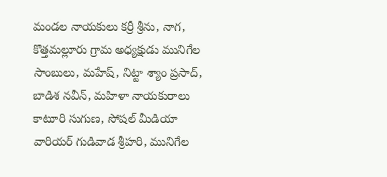మండల నాయకులు కర్రీ శ్రీను, నాగ, కొత్తమల్లూరు గ్రామ అధ్యక్షుడు మునిగేల సాంబులు, మహేష్, నిట్టా శ్యాం ప్రసాద్, బాడిశ నవీన్, మహిళా నాయకురాలు కాటూరి సుగుణ, సోషల్ మీడియా వారియర్ గుడివాడ శ్రీహరి, మునిగేల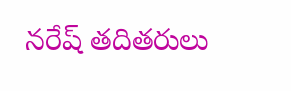నరేష్ తదితరులు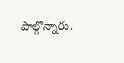పాల్గొన్నారు.